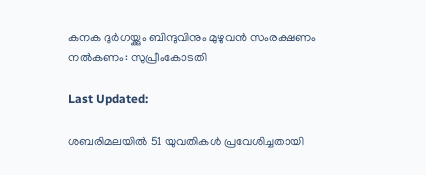കനക ദുര്‍ഗയ്ക്കും ബിന്ദുവിനും മുഴുവൻ സംരക്ഷണം നല്‍കണം: സുപ്രീംകോടതി

Last Updated:

ശബരിമലയില്‍ 51 യുവതികള്‍ പ്രവേശിച്ചതായി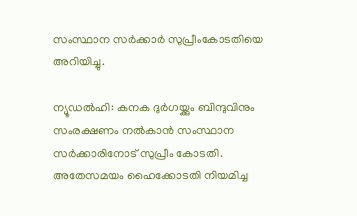സംസ്ഥാന സര്‍ക്കാര്‍ സുപ്രീംകോടതിയെ അറിയിച്ചു.

ന്യൂഡല്‍ഹി: കനക ദുര്‍ഗയ്ക്കും ബിന്ദുവിനും സംരക്ഷണം നല്‍കാന്‍ സംസ്ഥാന സര്‍ക്കാരിനോട് സുപ്രീം കോടതി. അതേസമയം ഹൈക്കോടതി നിയമിച്ച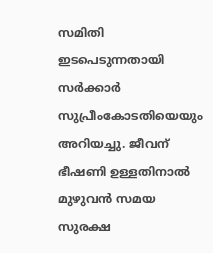സമിതി ഇടപെടുന്നതായി സര്‍ക്കാര്‍ സുപ്രീംകോടതിയെയും അറിയച്ചു. ജീവന് ഭീഷണി ഉള്ളതിനാല്‍ മുഴുവന്‍ സമയ സുരക്ഷ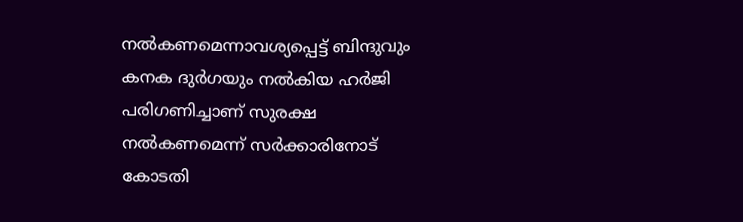നല്‍കണമെന്നാവശ്യപ്പെട്ട് ബിന്ദുവും കനക ദുര്‍ഗയും നല്‍കിയ ഹര്‍ജി പരിഗണിച്ചാണ് സുരക്ഷ നല്‍കണമെന്ന് സര്‍ക്കാരിനോട് കോടതി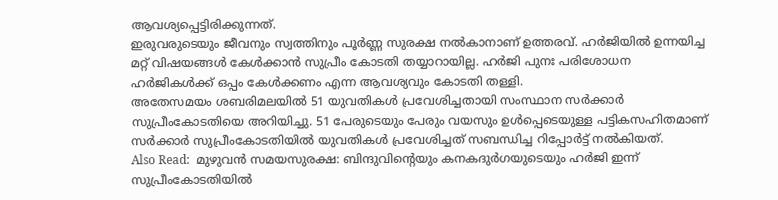ആവശ്യപ്പെട്ടിരിക്കുന്നത്.
ഇരുവരുടെയും ജീവനും സ്വത്തിനും പൂർണ്ണ സുരക്ഷ നൽകാനാണ് ഉത്തരവ്. ഹർജിയിൽ ഉന്നയിച്ച മറ്റ്‌ വിഷയങ്ങൾ കേൾക്കാൻ സുപ്രീം കോടതി തയ്യാറായില്ല. ഹർജി പുനഃ പരിശോധന ഹർജികൾക്ക് ഒപ്പം കേൾക്കണം എന്ന ആവശ്യവും കോടതി തള്ളി.
അതേസമയം ശബരിമലയില്‍ 51 യുവതികള്‍ പ്രവേശിച്ചതായി സംസ്ഥാന സര്‍ക്കാര്‍ സുപ്രീംകോടതിയെ അറിയിച്ചു. 51 പേരുടെയും പേരും വയസും ഉള്‍പ്പെടെയുള്ള പട്ടികസഹിതമാണ് സര്‍ക്കാര്‍ സുപ്രീംകോടതിയില്‍ യുവതികള്‍ പ്രവേശിച്ചത് സബന്ധിച്ച റിപ്പോര്‍ട്ട് നല്‍കിയത്.
Also Read:  മുഴുവൻ സമയസുരക്ഷ: ബിന്ദുവിന്റെയും കനകദുർഗയുടെയും ഹർജി ഇന്ന് സുപ്രീംകോടതിയിൽ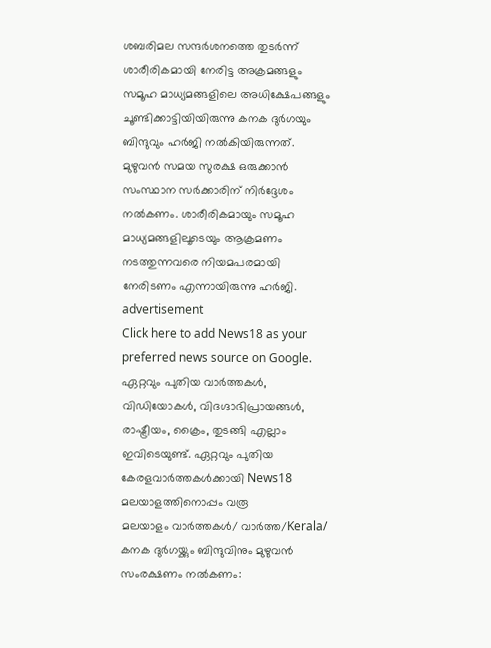ശബരിമല സന്ദര്‍ശനത്തെ തുടര്‍ന്ന് ശാരീരികമായി നേരിട്ട അക്രമങ്ങളും സമൂഹ മാധ്യമങ്ങളിലെ അധിക്ഷേപങ്ങളും ചൂണ്ടിക്കാട്ടിയിയിരുന്നു കനക ദുര്‍ഗയും ബിന്ദുവും ഹര്‍ജി നല്‍കിയിരുന്നത്. മുഴുവന്‍ സമയ സുരക്ഷ ഒരുക്കാന്‍ സംസ്ഥാന സര്‍ക്കാരിന് നിര്‍ദ്ദേശം നല്‍കണം. ശാരീരികമായും സമൂഹ മാധ്യമങ്ങളിലൂടെയും ആക്രമണം നടത്തുന്നവരെ നിയമപരമായി നേരിടണം എന്നായിരുന്നു ഹര്‍ജി.
advertisement
Click here to add News18 as your preferred news source on Google.
ഏറ്റവും പുതിയ വാർത്തകൾ, വിഡിയോകൾ, വിദഗ്ദാഭിപ്രായങ്ങൾ, രാഷ്ട്രീയം, ക്രൈം, തുടങ്ങി എല്ലാം ഇവിടെയുണ്ട്. ഏറ്റവും പുതിയ കേരളവാർത്തകൾക്കായി News18 മലയാളത്തിനൊപ്പം വരൂ
മലയാളം വാർത്തകൾ/ വാർത്ത/Kerala/
കനക ദുര്‍ഗയ്ക്കും ബിന്ദുവിനും മുഴുവൻ സംരക്ഷണം നല്‍കണം: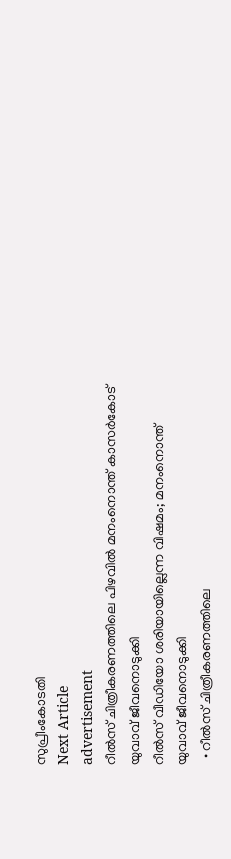സുപ്രീംകോടതി
Next Article
advertisement
റീല്‍സ് ചിത്രീകരണത്തിലെ പിഴവില്‍ മനംനൊന്ത് കാസര്‍കോട് യുവാവ് ജീവനൊടുക്കി
റീൽസ് വീഡിയോ ശരിയായില്ലെന്ന വിഷമം; മനംനൊന്ത് യുവാവ് ജീവനൊടുക്കി
  • റീല്‍സ് ചിത്രീകരണത്തിലെ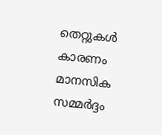തെറ്റുകള്‍ കാരണം മാനസിക സമ്മർദ്ദം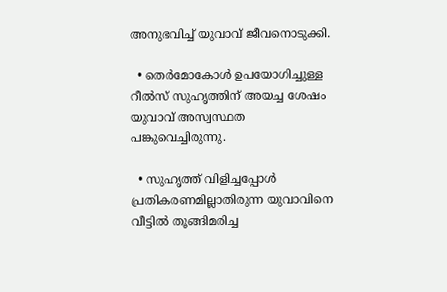അനുഭവിച്ച് യുവാവ് ജീവനൊടുക്കി.

  • തെർമോകോൾ ഉപയോഗിച്ചുള്ള റീല്‍സ് സുഹൃത്തിന് അയച്ച ശേഷം യുവാവ് അസ്വസ്ഥത പങ്കുവെച്ചിരുന്നു.

  • സുഹൃത്ത് വിളിച്ചപ്പോൾ പ്രതികരണമില്ലാതിരുന്ന യുവാവിനെ വീട്ടിൽ തൂങ്ങിമരിച്ച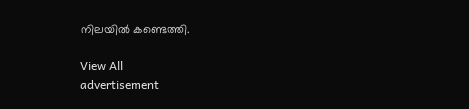നിലയിൽ കണ്ടെത്തി.

View All
advertisement